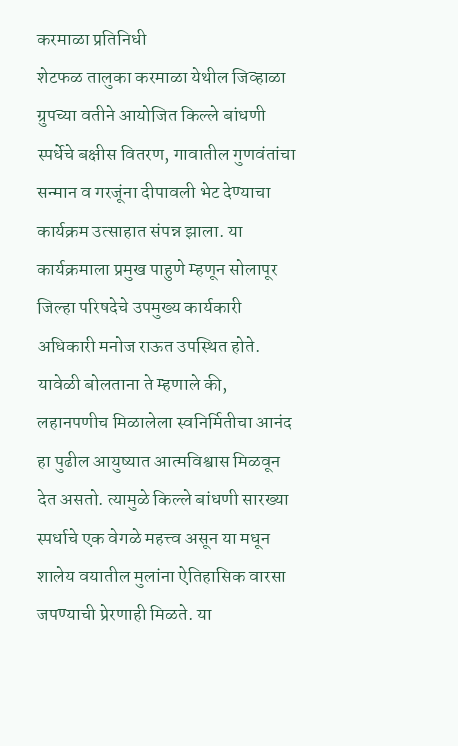करमाळा प्रतिनिधी
शेटफळ तालुका करमाळा येथील जिव्हाळा ग्रुपच्या वतीने आयोजित किल्ले बांधणी स्पर्धेचे बक्षीस वितरण, गावातील गुणवंतांचा सन्मान व गरजूंना दीपावली भेट देण्याचा कार्यक्रम उत्साहात संपन्न झाला. या कार्यक्रमाला प्रमुख पाहुणे म्हणून सोलापूर जिल्हा परिषदेचे उपमुख्य कार्यकारी अधिकारी मनोज राऊत उपस्थित होते. यावेळी बोलताना ते म्हणाले की, लहानपणीच मिळालेला स्वनिर्मितीचा आनंद हा पुढील आयुष्यात आत्मविश्वास मिळवून देत असतो. त्यामुळे किल्ले बांधणी सारख्या स्पर्धाचे एक वेगळे महत्त्व असून या मधून शालेय वयातील मुलांना ऐतिहासिक वारसा जपण्याची प्रेरणाही मिळते. या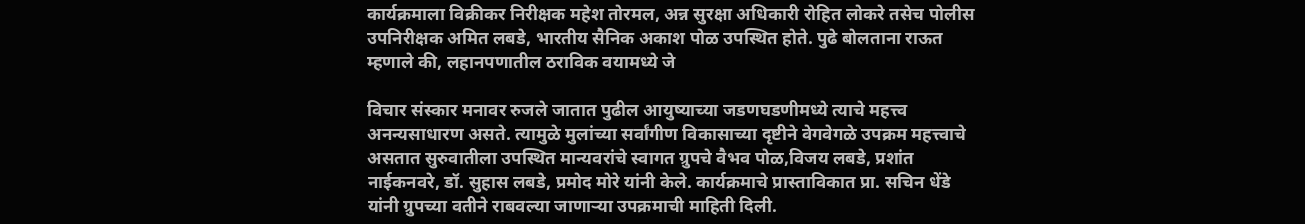कार्यक्रमाला विक्रीकर निरीक्षक महेश तोरमल, अन्न सुरक्षा अधिकारी रोहित लोकरे तसेच पोलीस उपनिरीक्षक अमित लबडे, भारतीय सैनिक अकाश पोळ उपस्थित होते. पुढे बोलताना राऊत म्हणाले की, लहानपणातील ठराविक वयामध्ये जे

विचार संस्कार मनावर रुजले जातात पुढील आयुष्याच्या जडणघडणीमध्ये त्याचे महत्त्व अनन्यसाधारण असते. त्यामुळे मुलांच्या सर्वांगीण विकासाच्या दृष्टीने वेगवेगळे उपक्रम महत्त्वाचे असतात सुरुवातीला उपस्थित मान्यवरांचे स्वागत ग्रुपचे वैभव पोळ,विजय लबडे, प्रशांत नाईकनवरे, डॉ. सुहास लबडे, प्रमोद मोरे यांनी केले. कार्यक्रमाचे प्रास्ताविकात प्रा. सचिन धेंडे यांनी ग्रुपच्या वतीने राबवल्या जाणाऱ्या उपक्रमाची माहिती दिली.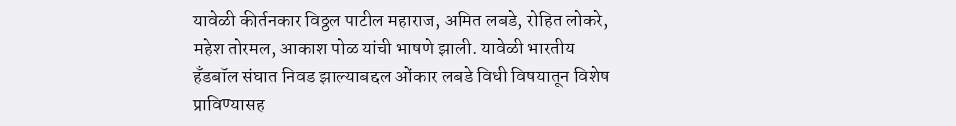यावेळी कीर्तनकार विठ्ठल पाटील महाराज, अमित लबडे, रोहित लोकरे, महेश तोरमल, आकाश पोळ यांची भाषणे झाली. यावेळी भारतीय हँडबॉल संघात निवड झाल्याबद्दल ओंकार लबडे विधी विषयातून विशेष प्राविण्यासह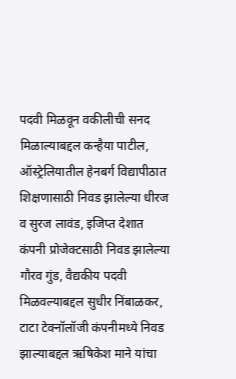पदवी मिळवून वकीलीची सनद मिळाल्याबद्दल कन्हैया पाटील, ऑस्ट्रेलियातील हेनबर्ग विद्यापीठात शिक्षणासाठी निवड झालेल्या धीरज व सुरज लावंड, इजिप्त देशात कंपनी प्रोजेक्टसाठी निवड झालेल्या गौरव गुंड, वैद्यकीय पदवी मिळवल्याबद्दल सुधीर निंबाळकर, टाटा टेक्नॉलॉजी कंपनीमध्ये निवड झाल्याबद्दल ऋषिकेश माने यांचा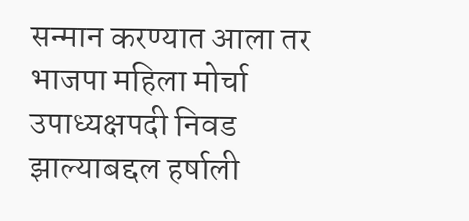सन्मान करण्यात आला तर भाजपा महिला मोर्चा उपाध्यक्षपदी निवड झाल्याबद्दल हर्षाली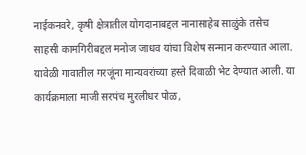नाईकनवरे, कृषी क्षेत्रातील योगदानाबद्दल नानासाहेब साळुंके तसेच साहसी कामगिरीबद्दल मनोज जाधव यांचा विशेष सन्मान करण्यात आला. यावेळी गावातील गरजूंना मान्यवरांच्या हस्ते दिवाळी भेट देण्यात आली. या कार्यक्रमाला माजी सरपंच मुरलीधर पोळ,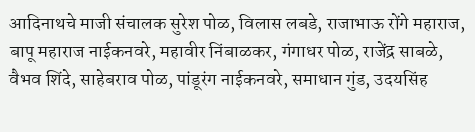आदिनाथचे माजी संचालक सुरेश पोळ, विलास लबडे, राजाभाऊ रोंगे महाराज, बापू महाराज नाईकनवरे, महावीर निंबाळकर, गंगाधर पोळ, राजेंद्र साबळे, वैभव शिंदे, साहेबराव पोळ, पांडूरंग नाईकनवरे, समाधान गुंड, उदयसिंह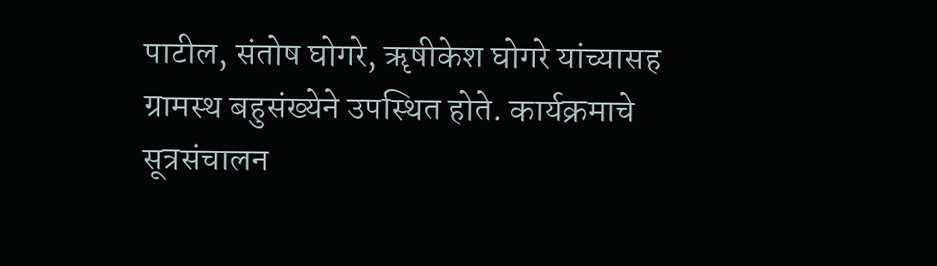पाटील, संतोष घोगरे, ॠषीकेश घोगरे यांच्यासह ग्रामस्थ बहुसंख्येने उपस्थित होते. कार्यक्रमाचे सूत्रसंचालन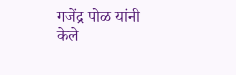गजेंद्र पोळ यांनी केले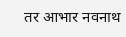तर आभार नवनाथ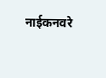नाईकनवरे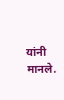यांनी मानले.